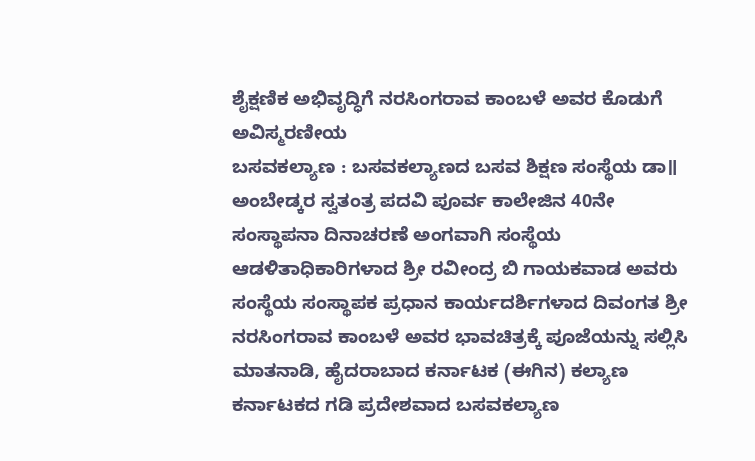ಶೈಕ್ಷಣಿಕ ಅಭಿವೃದ್ಧಿಗೆ ನರಸಿಂಗರಾವ ಕಾಂಬಳೆ ಅವರ ಕೊಡುಗೆ ಅವಿಸ್ಮರಣೀಯ
ಬಸವಕಲ್ಯಾಣ : ಬಸವಕಲ್ಯಾಣದ ಬಸವ ಶಿಕ್ಷಣ ಸಂಸ್ಥೆಯ ಡಾ॥ ಅಂಬೇಡ್ಕರ ಸ್ವತಂತ್ರ ಪದವಿ ಪೂರ್ವ ಕಾಲೇಜಿನ 40ನೇ ಸಂಸ್ಥಾಪನಾ ದಿನಾಚರಣೆ ಅಂಗವಾಗಿ ಸಂಸ್ಥೆಯ ಆಡಳಿತಾಧಿಕಾರಿಗಳಾದ ಶ್ರೀ ರವೀಂದ್ರ ಬಿ ಗಾಯಕವಾಡ ಅವರು ಸಂಸ್ಥೆಯ ಸಂಸ್ಥಾಪಕ ಪ್ರಧಾನ ಕಾರ್ಯದರ್ಶಿಗಳಾದ ದಿವಂಗತ ಶ್ರೀ ನರಸಿಂಗರಾವ ಕಾಂಬಳೆ ಅವರ ಭಾವಚಿತ್ರಕ್ಕೆ ಪೂಜೆಯನ್ನು ಸಲ್ಲಿಸಿ ಮಾತನಾಡಿ, ಹೈದರಾಬಾದ ಕರ್ನಾಟಕ (ಈಗಿನ) ಕಲ್ಯಾಣ ಕರ್ನಾಟಕದ ಗಡಿ ಪ್ರದೇಶವಾದ ಬಸವಕಲ್ಯಾಣ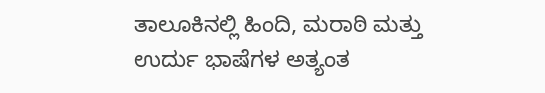ತಾಲೂಕಿನಲ್ಲಿ ಹಿಂದಿ, ಮರಾಠಿ ಮತ್ತು ಉರ್ದು ಭಾಷೆಗಳ ಅತ್ಯಂತ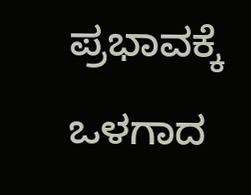ಪ್ರಭಾವಕ್ಕೆ ಒಳಗಾದ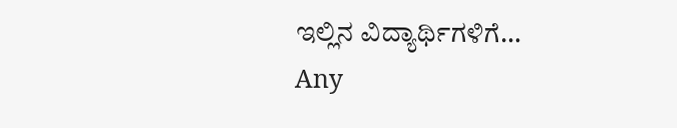ಇಲ್ಲಿನ ವಿದ್ಯಾರ್ಥಿಗಳಿಗೆ…
Any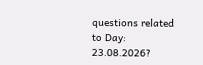questions related to Day: 23.08.2026?